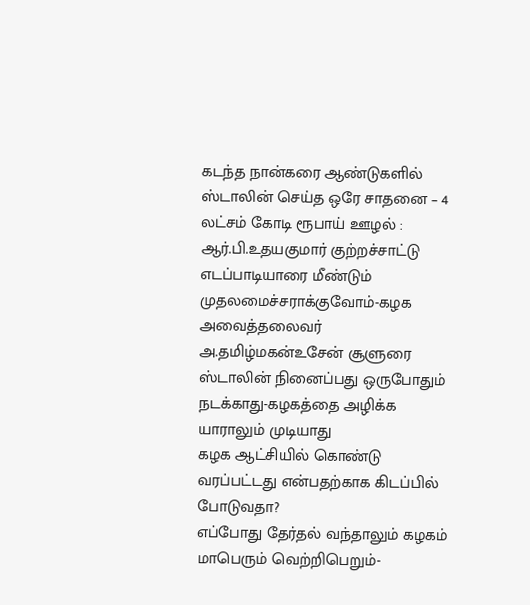கடந்த நான்கரை ஆண்டுகளில் ஸ்டாலின் செய்த ஒரே சாதனை – 4 லட்சம் கோடி ரூபாய் ஊழல் : ஆர்.பி.உதயகுமார் குற்றச்சாட்டு
எடப்பாடியாரை மீண்டும் முதலமைச்சராக்குவோம்-கழக அவைத்தலைவர் அ.தமிழ்மகன்உசேன் சூளுரை
ஸ்டாலின் நினைப்பது ஒருபோதும் நடக்காது-கழகத்தை அழிக்க யாராலும் முடியாது
கழக ஆட்சியில் கொண்டு வரப்பட்டது என்பதற்காக கிடப்பில் போடுவதா?
எப்போது தேர்தல் வந்தாலும் கழகம் மாபெரும் வெற்றிபெறும்-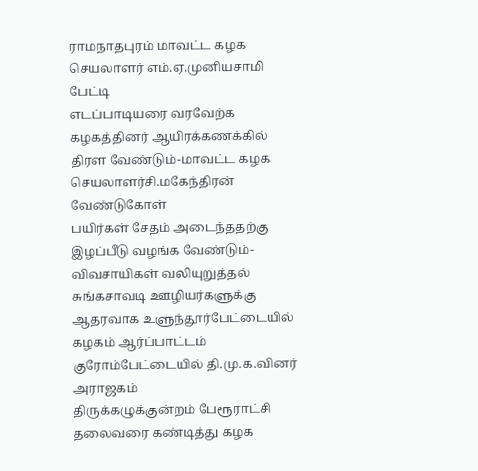ராமநாதபுரம் மாவட்ட கழக செயலாளர் எம்.ஏ.முனியசாமி பேட்டி
எடப்பாடியரை வரவேற்க கழகத்தினர் ஆயிரக்கணக்கில் திரள வேண்டும்-மாவட்ட கழக செயலாளர்சி.மகேந்திரன் வேண்டுகோள்
பயிர்கள் சேதம் அடைந்ததற்கு இழப்பீடு வழங்க வேண்டும்-விவசாயிகள் வலியுறுத்தல்
சுங்கசாவடி ஊழியர்களுக்கு ஆதரவாக உளுந்தூர்பேட்டையில் கழகம் ஆர்ப்பாட்டம்
குரோம்பேட்டையில் தி.மு.க.வினர் அராஜகம்
திருக்கழுக்குன்றம் பேரூராட்சி தலைவரை கண்டித்து கழக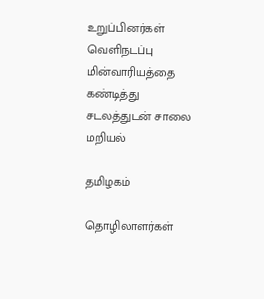உறுப்பினர்கள் வெளிநடப்பு
மின்வாரியத்தை கண்டித்து சடலத்துடன் சாலை மறியல்

தமிழகம்

தொழிலாளர்கள்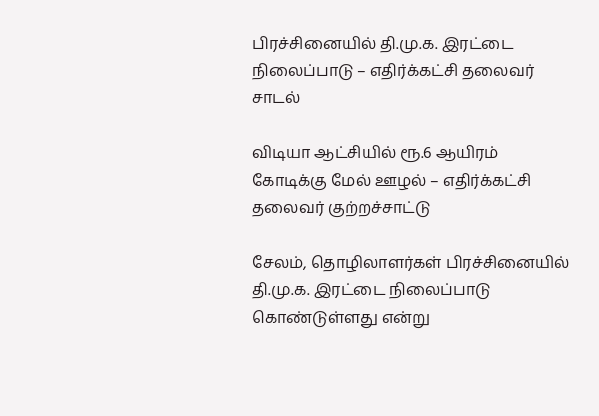பிரச்சினையில் தி.மு.க. இரட்டை நிலைப்பாடு – எதிர்க்கட்சி தலைவர் சாடல்

விடியா ஆட்சியில் ரூ.6 ஆயிரம் கோடிக்கு மேல் ஊழல் – எதிர்க்கட்சி தலைவர் குற்றச்சாட்டு

சேலம், தொழிலாளர்கள் பிரச்சினையில் தி.மு.க. இரட்டை நிலைப்பாடு கொண்டுள்ளது என்று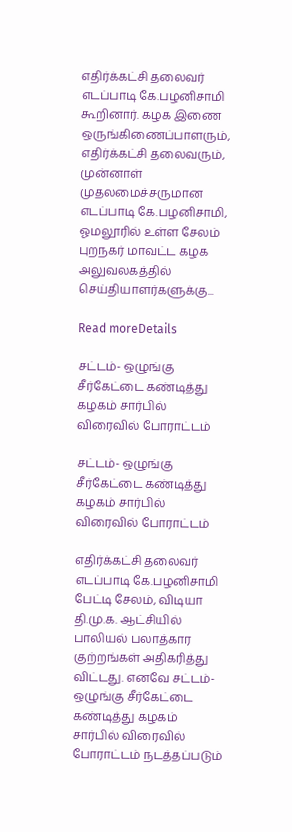எதிர்க்கட்சி தலைவர் எடப்பாடி கே.பழனிசாமி கூறினார். கழக இணை ஒருங்கிணைப்பாளரும், எதிர்க்கட்சி தலைவரும், முன்னாள் முதலமைச்சருமான எடப்பாடி கே.பழனிசாமி, ஓமலூரில் உள்ள சேலம் புறநகர் மாவட்ட கழக அலுவலகத்தில் செய்தியாளர்களுக்கு...

Read moreDetails

சட்டம்- ஒழுங்கு சீர்கேட்டை கண்டித்து கழகம் சார்பில் விரைவில் போராட்டம்

சட்டம்- ஒழுங்கு சீர்கேட்டை கண்டித்து கழகம் சார்பில் விரைவில் போராட்டம்

எதிர்க்கட்சி தலைவர் எடப்பாடி கே.பழனிசாமி பேட்டி சேலம், விடியா தி.மு.க. ஆட்சியில் பாலியல் பலாத்கார குற்றங்கள் அதிகரித்து விட்டது. எனவே சட்டம்- ஒழுங்கு சீர்கேட்டை கண்டித்து கழகம் சார்பில் விரைவில் போராட்டம் நடத்தப்படும்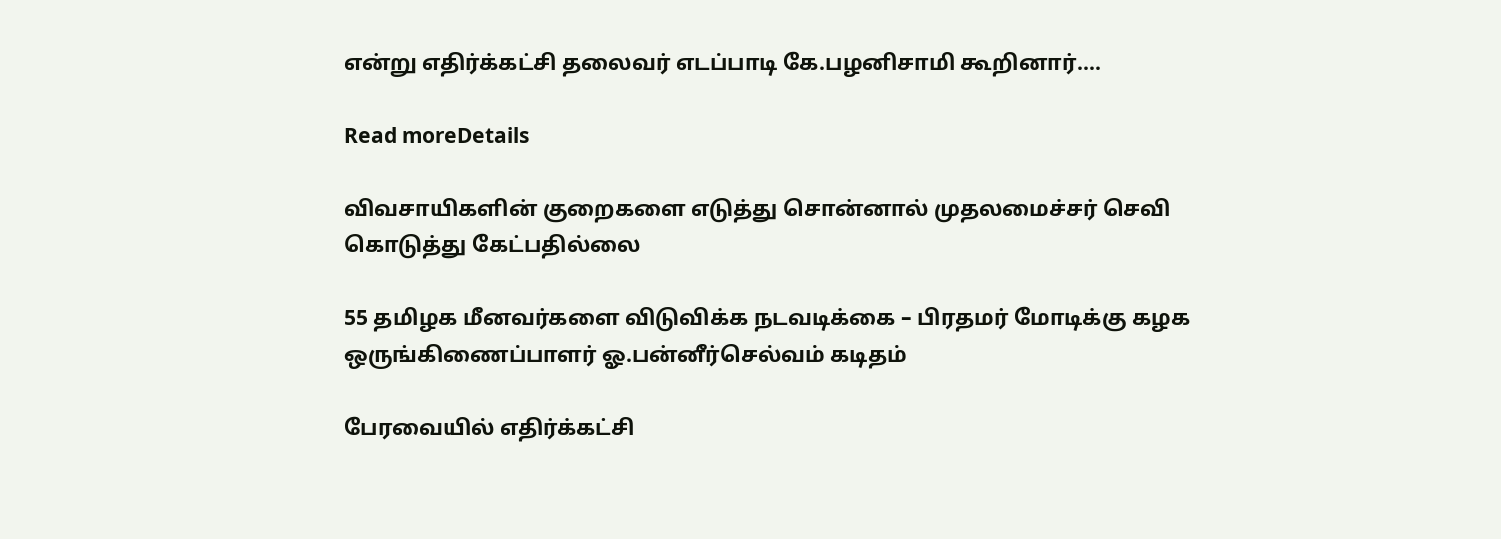என்று எதிர்க்கட்சி தலைவர் எடப்பாடி கே.பழனிசாமி கூறினார்....

Read moreDetails

விவசாயிகளின் குறைகளை எடுத்து சொன்னால் முதலமைச்சர் செவி கொடுத்து கேட்பதில்லை

55 தமிழக மீனவர்களை விடுவிக்க நடவடிக்கை – பிரதமர் மோடிக்கு கழக ஒருங்கிணைப்பாளர் ஓ.பன்னீர்செல்வம் கடிதம்

பேரவையில் எதிர்க்கட்சி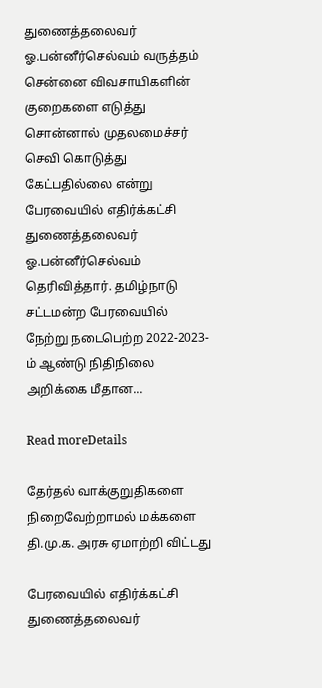துணைத்தலைவர் ஓ.பன்னீர்செல்வம் வருத்தம் சென்னை விவசாயிகளின் குறைகளை எடுத்து சொன்னால் முதலமைச்சர் செவி கொடுத்து கேட்பதில்லை என்று பேரவையில் எதிர்க்கட்சி துணைத்தலைவர் ஓ.பன்னீர்செல்வம் தெரிவித்தார். தமிழ்நாடு சட்டமன்ற பேரவையில் நேற்று நடைபெற்ற 2022-2023-ம் ஆண்டு நிதிநிலை அறிக்கை மீதான...

Read moreDetails

தேர்தல் வாக்குறுதிகளை நிறைவேற்றாமல் மக்களை தி.மு.க. அரசு ஏமாற்றி விட்டது

பேரவையில் எதிர்க்கட்சி துணைத்தலைவர்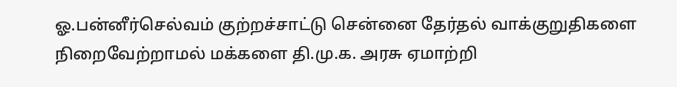ஓ.பன்னீர்செல்வம் குற்றச்சாட்டு சென்னை தேர்தல் வாக்குறுதிகளை நிறைவேற்றாமல் மக்களை தி.மு.க. அரசு ஏமாற்றி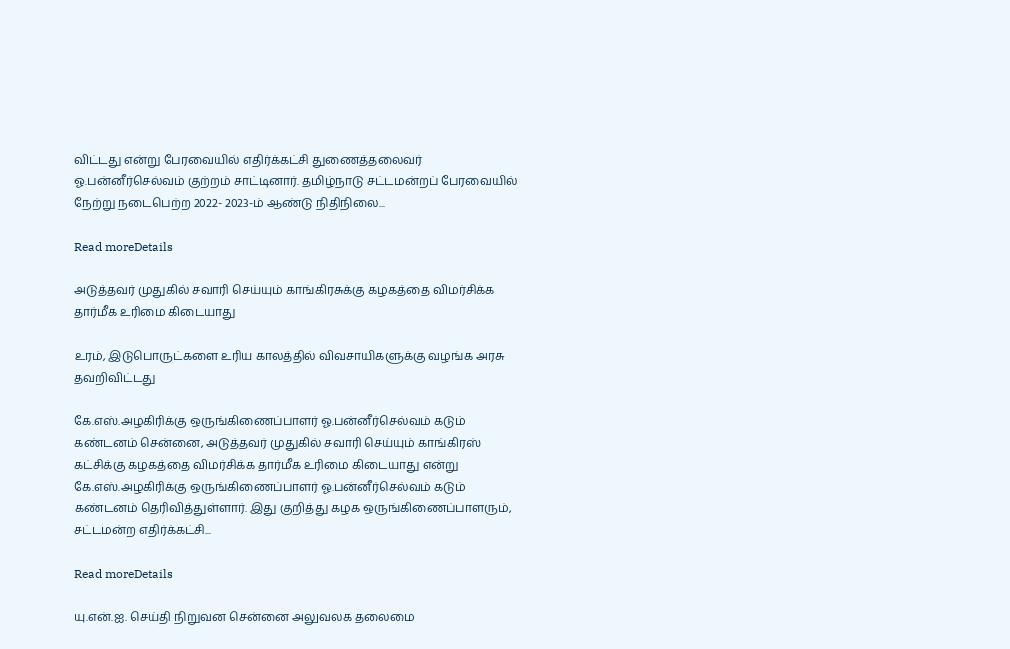விட்டது என்று பேரவையில் எதிர்க்கட்சி துணைத்தலைவர் ஓ.பன்னீர்செல்வம் குற்றம் சாட்டினார். தமிழ்நாடு சட்டமன்றப் பேரவையில் நேற்று நடைபெற்ற 2022- 2023-ம் ஆண்டு நிதிநிலை...

Read moreDetails

அடுத்தவர் முதுகில் சவாரி செய்யும் காங்கிரசுக்கு கழகத்தை விமர்சிக்க தார்மீக உரிமை கிடையாது

உரம், இடுபொருட்களை உரிய காலத்தில் விவசாயிகளுக்கு வழங்க அரசு தவறிவிட்டது

கே.எஸ்.அழகிரிக்கு ஒருங்கிணைப்பாளர் ஓ.பன்னீர்செல்வம் கடும் கண்டனம் சென்னை, அடுத்தவர் முதுகில் சவாரி செய்யும் காங்கிரஸ் கட்சிக்கு கழகத்தை விமர்சிக்க தார்மீக உரிமை கிடையாது என்று கே.எஸ்.அழகிரிக்கு ஒருங்கிணைப்பாளர் ஓ.பன்னீர்செல்வம் கடும் கண்டனம் தெரிவித்துள்ளார். இது குறித்து கழக ஒருங்கிணைப்பாளரும், சட்டமன்ற எதிர்க்கட்சி...

Read moreDetails

யு.என்.ஐ. செய்தி நிறுவன சென்னை அலுவலக தலைமை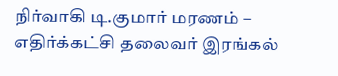நிர்வாகி டி.குமார் மரணம் – எதிர்க்கட்சி தலைவர் இரங்கல்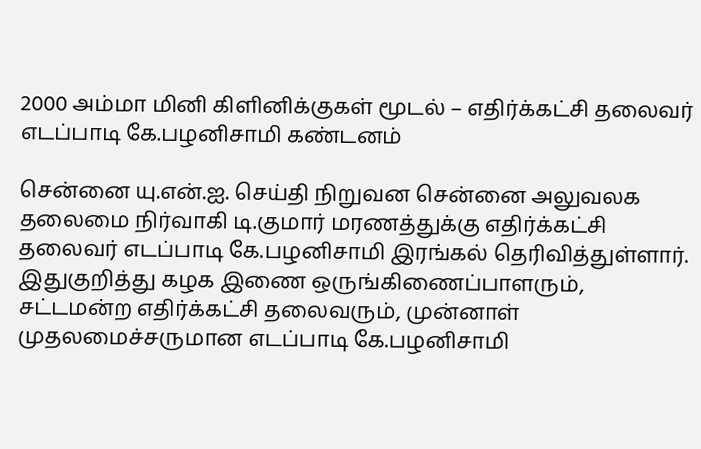2000 அம்மா மினி கிளினிக்குகள் மூடல் – எதிர்க்கட்சி தலைவர் எடப்பாடி கே.பழனிசாமி கண்டனம்

சென்னை யு.என்.ஐ. செய்தி நிறுவன சென்னை அலுவலக தலைமை நிர்வாகி டி.குமார் மரணத்துக்கு எதிர்க்கட்சி தலைவர் எடப்பாடி கே.பழனிசாமி இரங்கல் தெரிவித்துள்ளார். இதுகுறித்து கழக இணை ஒருங்கிணைப்பாளரும், சட்டமன்ற எதிர்க்கட்சி தலைவரும், முன்னாள் முதலமைச்சருமான எடப்பாடி கே.பழனிசாமி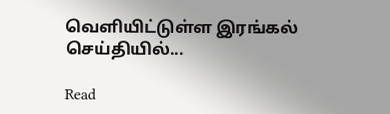வெளியிட்டுள்ள இரங்கல் செய்தியில்...

Read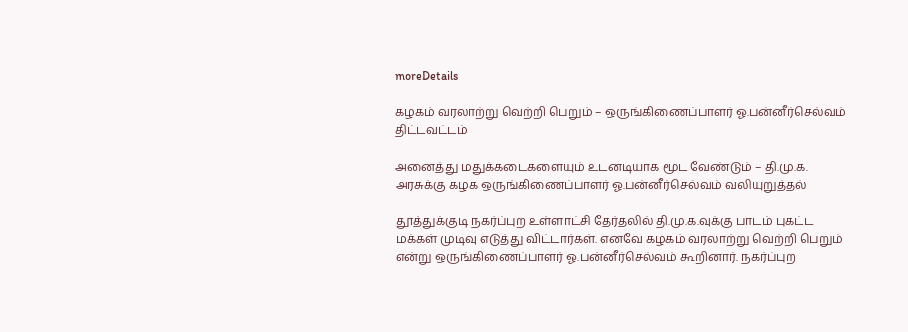moreDetails

கழகம் வரலாற்று வெற்றி பெறும் – ஒருங்கிணைப்பாளர் ஓ.பன்னீர்செல்வம் திட்டவட்டம்

அனைத்து மதுக்கடைகளையும் உடனடியாக மூட வேண்டும் – தி.மு.க. அரசுக்கு கழக ஒருங்கிணைப்பாளர் ஓ.பன்னீர்செல்வம் வலியுறுத்தல்

தூத்துக்குடி நகர்ப்புற உள்ளாட்சி தேர்தலில் தி.மு.க.வுக்கு பாடம் புகட்ட மக்கள் முடிவு எடுத்து விட்டார்கள். எனவே கழகம் வரலாற்று வெற்றி பெறும் என்று ஒருங்கிணைப்பாளர் ஓ.பன்னீர்செல்வம் கூறினார். நகர்ப்புற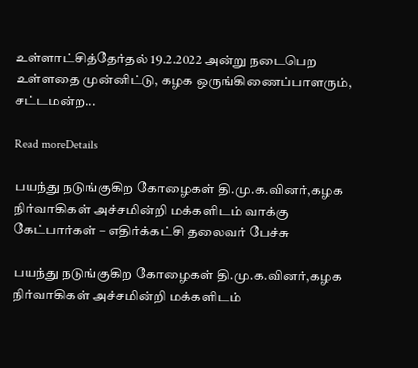உள்ளாட்சித்தேர்தல் 19.2.2022 அன்று நடைபெற உள்ளதை முன்னிட்டு, கழக ஒருங்கிணைப்பாளரும், சட்டமன்ற...

Read moreDetails

பயந்து நடுங்குகிற கோழைகள் தி.மு.க.வினர்,கழக நிர்வாகிகள் அச்சமின்றி மக்களிடம் வாக்கு கேட்பார்கள் – எதிர்க்கட்சி தலைவர் பேச்சு

பயந்து நடுங்குகிற கோழைகள் தி.மு.க.வினர்,கழக நிர்வாகிகள் அச்சமின்றி மக்களிடம்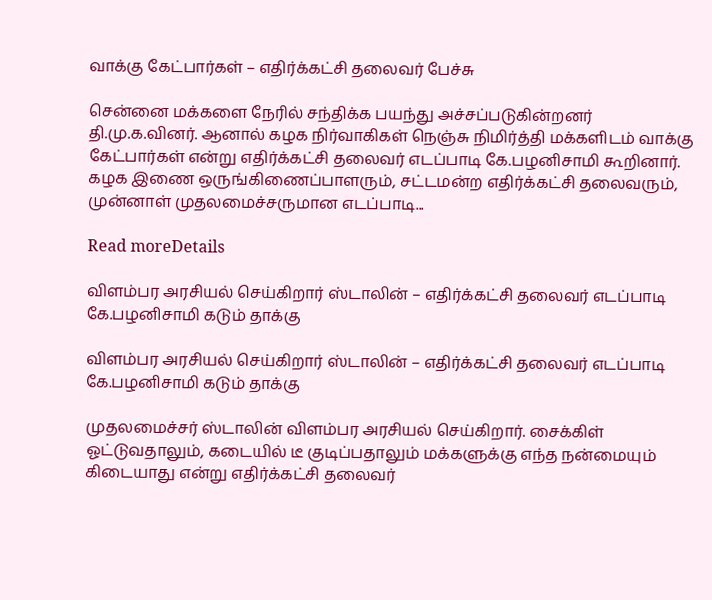வாக்கு கேட்பார்கள் – எதிர்க்கட்சி தலைவர் பேச்சு

சென்னை மக்களை நேரில் சந்திக்க பயந்து அச்சப்படுகின்றனர் தி.மு.க.வினர். ஆனால் கழக நிர்வாகிகள் நெஞ்சு நிமிர்த்தி மக்களிடம் வாக்கு கேட்பார்கள் என்று எதிர்க்கட்சி தலைவர் எடப்பாடி கே.பழனிசாமி கூறினார். கழக இணை ஒருங்கிணைப்பாளரும், சட்டமன்ற எதிர்க்கட்சி தலைவரும், முன்னாள் முதலமைச்சருமான எடப்பாடி...

Read moreDetails

விளம்பர அரசியல் செய்கிறார் ஸ்டாலின் – எதிர்க்கட்சி தலைவர் எடப்பாடி கே.பழனிசாமி கடும் தாக்கு

விளம்பர அரசியல் செய்கிறார் ஸ்டாலின் – எதிர்க்கட்சி தலைவர் எடப்பாடி கே.பழனிசாமி கடும் தாக்கு

முதலமைச்சர் ஸ்டாலின் விளம்பர அரசியல் செய்கிறார். சைக்கிள் ஓட்டுவதாலும், கடையில் டீ குடிப்பதாலும் மக்களுக்கு எந்த நன்மையும் கிடையாது என்று எதிர்க்கட்சி தலைவர்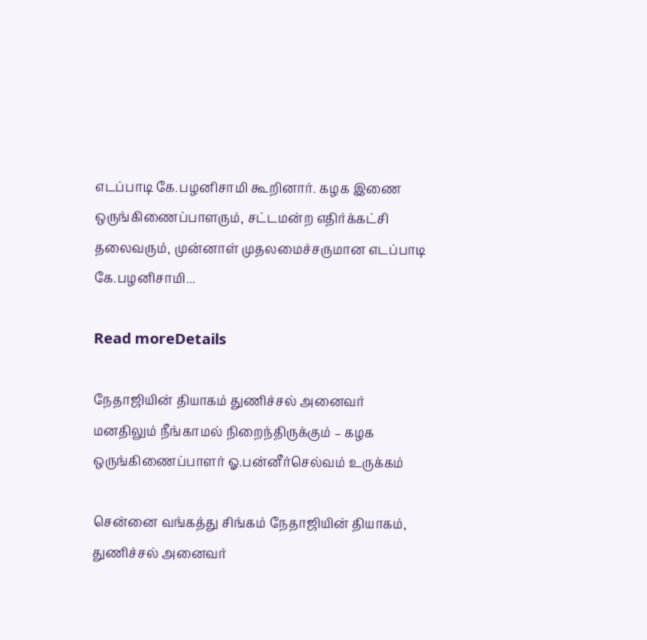எடப்பாடி கே.பழனிசாமி கூறினார். கழக இணை ஒருங்கிணைப்பாளரும், சட்டமன்ற எதிர்க்கட்சி தலைவரும், முன்னாள் முதலமைச்சருமான எடப்பாடி கே.பழனிசாமி...

Read moreDetails

நேதாஜியின் தியாகம் துணிச்சல் அனைவர் மனதிலும் நீங்காமல் நிறைந்திருக்கும் – கழக ஒருங்கிணைப்பாளர் ஓ.பன்னீர்செல்வம் உருக்கம்

சென்னை வங்கத்து சிங்கம் நேதாஜியின் தியாகம், துணிச்சல் அனைவர்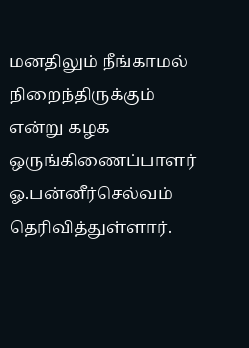மனதிலும் நீங்காமல் நிறைந்திருக்கும் என்று கழக ஒருங்கிணைப்பாளர் ஓ.பன்னீர்செல்வம் தெரிவித்துள்ளார்.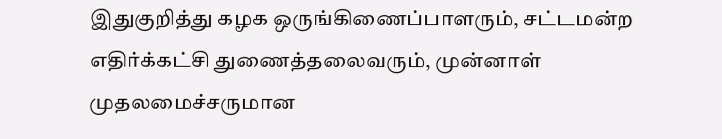இதுகுறித்து கழக ஒருங்கிணைப்பாளரும், சட்டமன்ற எதிர்க்கட்சி துணைத்தலைவரும், முன்னாள் முதலமைச்சருமான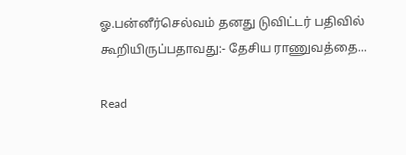ஓ.பன்னீர்செல்வம் தனது டுவிட்டர் பதிவில் கூறியிருப்பதாவது:- தேசிய ராணுவத்தை...

Read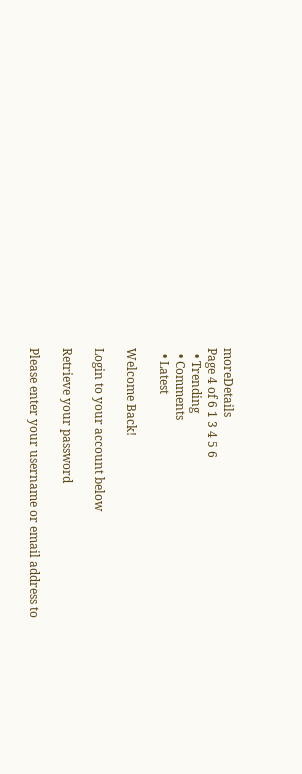moreDetails
Page 4 of 6 1 3 4 5 6
  • Trending
  • Comments
  • Latest

Welcome Back!

Login to your account below

Retrieve your password

Please enter your username or email address to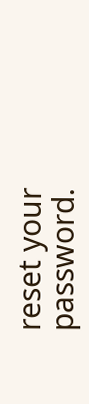reset your password.